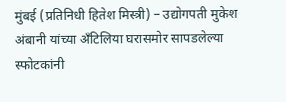मुंबई (प्रतिनिधी हितेश मिस्त्री) – उद्योगपती मुकेश अंबानी यांच्या अँटिलिया घरासमोर सापडलेल्या स्फोटकांनी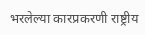भरलेल्या कारप्रकरणी राष्ट्रीय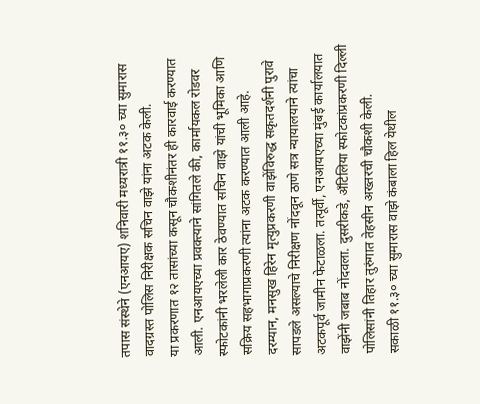तपास संस्थेने (एनआयए) शनिवारी मध्यरात्री ११.३० च्या सुमारास वादग्रस्त पोलिस निरीक्षक सचिन वाझे यांना अटक केली.
या प्रकरणात १२ तासांच्या कसून चौकशीनंतर ही कारवाई करण्यात आली. एनआयएच्या प्रवक्त्याने सांगितले की, कार्मायकल रोडवर स्फोटकांनी भरलेली कार ठेवण्यात सचिन वाझे यांची भूमिका आणि सक्रिय सहभागाप्रकरणी त्यांना अटक करण्यात आली आहे.
दरम्यान, मनसुख हिरेन मृत्युप्रकरणी वाझेंविरुद्ध सकृतदर्शनी पुरावे सापडले असल्याचे निरीक्षण नोंदवून ठाणे सत्र न्यायालयाने त्यांचा अटकपूर्व जामीन फेटाळला. तत्पूर्वी, एनआयएच्या मुंबई कार्यालयात वाझेंनी जबाब नोंदवला. दुसरीकडे, अँटिलिया स्फोटकांप्रकरणी दिल्ली पोलिसांनी तिहार तुरुंगात तेहसीन अख्तरची चौकशी केली.
सकाळी ११.३० च्या सुमारास वाझे कंबाला हिल येथील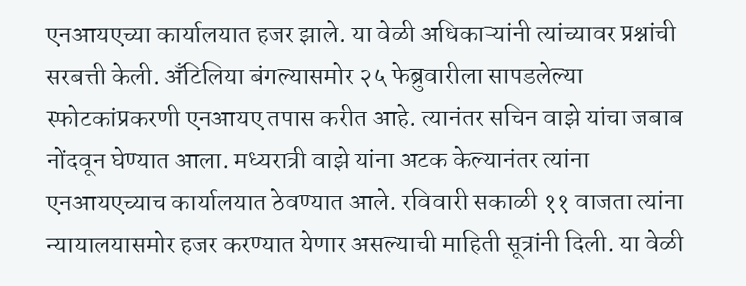एनआयएच्या कार्यालयात हजर झाले. या वेळी अधिकाऱ्यांनी त्यांच्यावर प्रश्नांची सरबत्ती केली. अँटिलिया बंगल्यासमोर २५ फेब्रुवारीला सापडलेल्या स्फोटकांप्रकरणी एनआयए तपास करीत आहे. त्यानंतर सचिन वाझे यांचा जबाब नोंदवून घेण्यात आला. मध्यरात्री वाझे यांना अटक केल्यानंतर त्यांना एनआयएच्याच कार्यालयात ठेवण्यात आले. रविवारी सकाळी ११ वाजता त्यांना न्यायालयासमोर हजर करण्यात येणार असल्याची माहिती सूत्रांनी दिली. या वेळी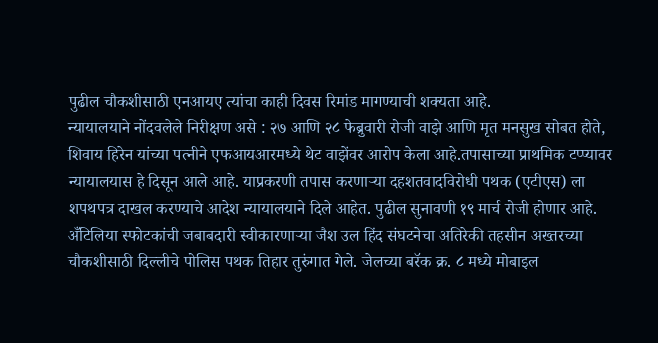पुढील चौकशीसाठी एनआयए त्यांचा काही दिवस रिमांड मागण्याची शक्यता आहे.
न्यायालयाने नोंदवलेले निरीक्षण असे : २७ आणि २८ फेब्रुवारी रोजी वाझे आणि मृत मनसुख सोबत होते, शिवाय हिरेन यांच्या पत्नीने एफआयआरमध्ये थेट वाझेंवर आरोप केला आहे.तपासाच्या प्राथमिक टप्प्यावर न्यायालयास हे दिसून आले आहे. याप्रकरणी तपास करणाऱ्या दहशतवादविरोधी पथक (एटीएस) ला शपथपत्र दाखल करण्याचे आदेश न्यायालयाने दिले आहेत. पुढील सुनावणी १९ मार्च रोजी होणार आहे.
अँटिलिया स्फोटकांची जबाबदारी स्वीकारणाऱ्या जैश उल हिंद संघटनेचा अतिरेकी तहसीन अख्तरच्या चौकशीसाठी दिल्लीचे पोलिस पथक तिहार तुरुंगात गेले. जेलच्या बरॅक क्र. ८ मध्ये मोबाइल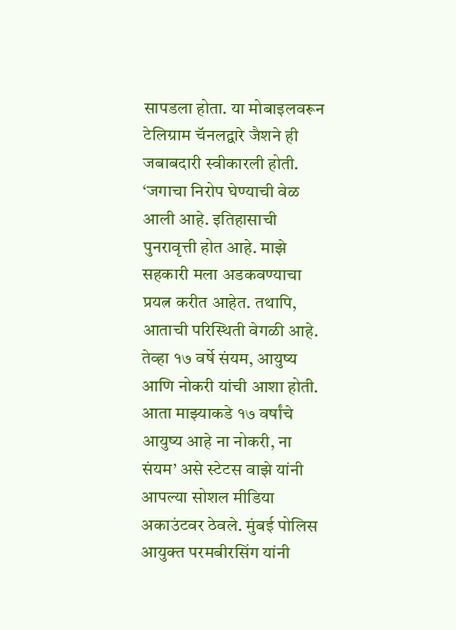सापडला होता. या मोबाइलवरून टेलिग्राम चॅनलद्वारे जैशने ही जबाबदारी स्वीकारली होती.
‘जगाचा निरोप घेण्याची वेळ आली आहे. इतिहासाची पुनरावृत्ती होत आहे. माझे सहकारी मला अडकवण्याचा प्रयत्न करीत आहेत. तथापि, आताची परिस्थिती वेगळी आहे. तेव्हा १७ वर्षे संयम, आयुष्य आणि नोकरी यांची आशा होती. आता माझ्याकडे १७ वर्षांचे आयुष्य आहे ना नोकरी, ना संयम’ असे स्टेटस वाझे यांनी आपल्या सोशल मीडिया अकाउंटवर ठेवले. मुंबई पोलिस आयुक्त परमबीरसिंग यांनी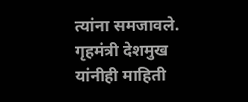त्यांना समजावले. गृहमंत्री देशमुख यांनीही माहिती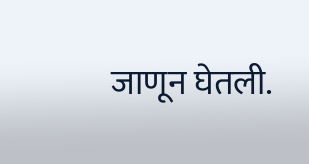जाणून घेतली.